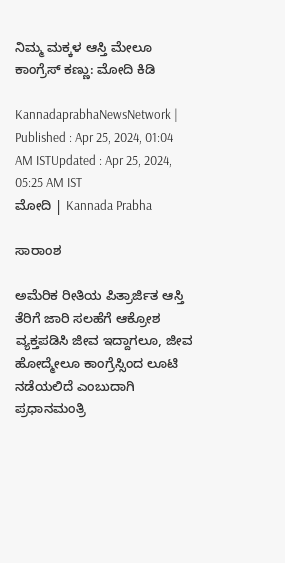ನಿಮ್ಮ ಮಕ್ಕಳ ಆಸ್ತಿ ಮೇಲೂ ಕಾಂಗ್ರೆಸ್‌ ಕಣ್ಣು: ಮೋದಿ ಕಿಡಿ

KannadaprabhaNewsNetwork |
Published : Apr 25, 2024, 01:04 AM ISTUpdated : Apr 25, 2024, 05:25 AM IST
ಮೋದಿ | Kannada Prabha

ಸಾರಾಂಶ

ಅಮೆರಿಕ ರೀತಿಯ ಪಿತ್ರಾರ್ಜಿತ ಆಸ್ತಿ ತೆರಿಗೆ ಜಾರಿ ಸಲಹೆಗೆ ಆಕ್ರೋಶ ವ್ಯಕ್ತಪಡಿಸಿ ಜೀವ ಇದ್ದಾಗಲೂ, ಜೀವ ಹೋದ್ಮೇಲೂ ಕಾಂಗ್ರೆಸ್ಸಿಂದ ಲೂಟಿ ನಡೆಯಲಿದೆ ಎಂಬುದಾಗಿ ಪ್ರಧಾನಮಂತ್ರಿ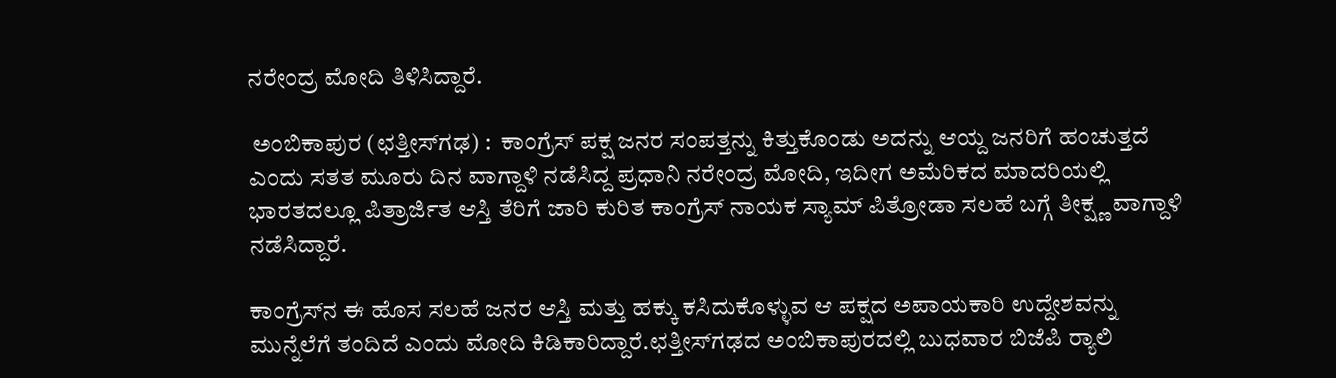ನರೇಂದ್ರ ಮೋದಿ ತಿಳಿಸಿದ್ದಾರೆ.

 ಅಂಬಿಕಾಪುರ (ಛತ್ತೀಸ್‌ಗಢ) :  ಕಾಂಗ್ರೆಸ್ ಪಕ್ಷ ಜನರ ಸಂಪತ್ತನ್ನು ಕಿತ್ತುಕೊಂಡು ಅದನ್ನು ಆಯ್ದ ಜನರಿಗೆ ಹಂಚುತ್ತದೆ ಎಂದು ಸತತ ಮೂರು ದಿನ ವಾಗ್ದಾಳಿ ನಡೆಸಿದ್ದ ಪ್ರಧಾನಿ ನರೇಂದ್ರ ಮೋದಿ, ಇದೀಗ ಅಮೆರಿಕದ ಮಾದರಿಯಲ್ಲಿ ಭಾರತದಲ್ಲೂ ಪಿತ್ರಾರ್ಜಿತ ಆಸ್ತಿ ತೆರಿಗೆ ಜಾರಿ ಕುರಿತ ಕಾಂಗ್ರೆಸ್‌ ನಾಯಕ ಸ್ಯಾಮ್‌ ಪಿತ್ರೋಡಾ ಸಲಹೆ ಬಗ್ಗೆ ತೀಕ್ಷ್ಣ ವಾಗ್ದಾಳಿ ನಡೆಸಿದ್ದಾರೆ.

ಕಾಂಗ್ರೆಸ್‌ನ ಈ ಹೊಸ ಸಲಹೆ ಜನರ ಆಸ್ತಿ ಮತ್ತು ಹಕ್ಕು ಕಸಿದುಕೊಳ್ಳುವ ಆ ಪಕ್ಷದ ಅಪಾಯಕಾರಿ ಉದ್ದೇಶವನ್ನು ಮುನ್ನೆಲೆಗೆ ತಂದಿದೆ ಎಂದು ಮೋದಿ ಕಿಡಿಕಾರಿದ್ದಾರೆ.ಛತ್ತೀಸ್‌ಗಢದ ಅಂಬಿಕಾಪುರದಲ್ಲಿ ಬುಧವಾರ ಬಿಜೆಪಿ ರ್‍ಯಾಲಿ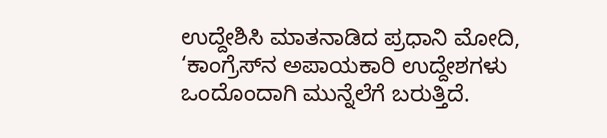ಉದ್ದೇಶಿಸಿ ಮಾತನಾಡಿದ ಪ್ರಧಾನಿ ಮೋದಿ, ‘ಕಾಂಗ್ರೆಸ್‌ನ ಅಪಾಯಕಾರಿ ಉದ್ದೇಶಗಳು ಒಂದೊಂದಾಗಿ ಮುನ್ನೆಲೆಗೆ ಬರುತ್ತಿದೆ.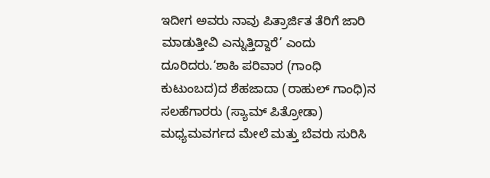ಇದೀಗ ಅವರು ನಾವು ಪಿತ್ರಾರ್ಜಿತ ತೆರಿಗೆ ಜಾರಿ ಮಾಡುತ್ತೀವಿ ಎನ್ನುತ್ತಿದ್ದಾರೆ’ ಎಂದು ದೂರಿದರು.‘ಶಾಹಿ ಪರಿವಾರ (ಗಾಂಧಿ ಕುಟುಂಬದ)ದ ಶೆಹಜಾದಾ (ರಾಹುಲ್‌ ಗಾಂಧಿ)ನ ಸಲಹೆಗಾರರು (ಸ್ಯಾಮ್‌ ಪಿತ್ರೋಡಾ) ಮಧ್ಯಮವರ್ಗದ ಮೇಲೆ ಮತ್ತು ಬೆವರು ಸುರಿಸಿ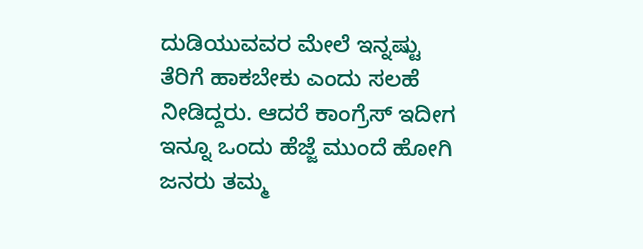ದುಡಿಯುವವರ ಮೇಲೆ ಇನ್ನಷ್ಟು ತೆರಿಗೆ ಹಾಕಬೇಕು ಎಂದು ಸಲಹೆ ನೀಡಿದ್ದರು. ಆದರೆ ಕಾಂಗ್ರೆಸ್‌ ಇದೀಗ ಇನ್ನೂ ಒಂದು ಹೆಜ್ಜೆ ಮುಂದೆ ಹೋಗಿ ಜನರು ತಮ್ಮ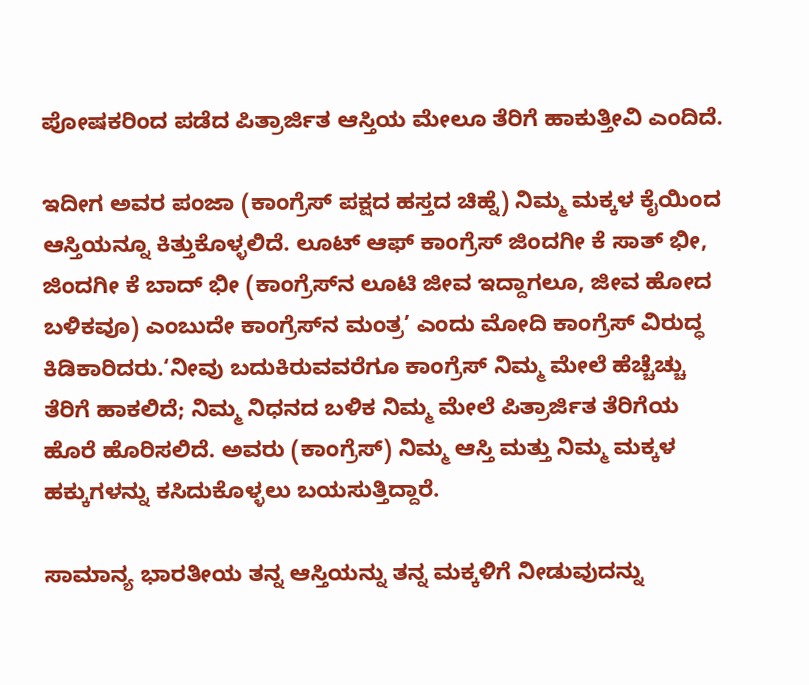ಪೋಷಕರಿಂದ ಪಡೆದ ಪಿತ್ರಾರ್ಜಿತ ಆಸ್ತಿಯ ಮೇಲೂ ತೆರಿಗೆ ಹಾಕುತ್ತೀವಿ ಎಂದಿದೆ.

ಇದೀಗ ಅವರ ಪಂಜಾ (ಕಾಂಗ್ರೆಸ್‌ ಪಕ್ಷದ ಹಸ್ತದ ಚಿಹ್ನೆ) ನಿಮ್ಮ ಮಕ್ಕಳ ಕೈಯಿಂದ ಆಸ್ತಿಯನ್ನೂ ಕಿತ್ತುಕೊಳ್ಳಲಿದೆ. ಲೂಟ್‌ ಆಫ್‌ ಕಾಂಗ್ರೆಸ್‌ ಜಿಂದಗೀ ಕೆ ಸಾತ್‌ ಭೀ, ಜಿಂದಗೀ ಕೆ ಬಾದ್‌ ಭೀ (ಕಾಂಗ್ರೆಸ್‌ನ ಲೂಟಿ ಜೀವ ಇದ್ದಾಗಲೂ, ಜೀವ ಹೋದ ಬಳಿಕವೂ) ಎಂಬುದೇ ಕಾಂಗ್ರೆಸ್‌ನ ಮಂತ್ರ’ ಎಂದು ಮೋದಿ ಕಾಂಗ್ರೆಸ್‌ ವಿರುದ್ಧ ಕಿಡಿಕಾರಿದರು.‘ನೀವು ಬದುಕಿರುವವರೆಗೂ ಕಾಂಗ್ರೆಸ್‌ ನಿಮ್ಮ ಮೇಲೆ ಹೆಚ್ಚೆಚ್ಚು ತೆರಿಗೆ ಹಾಕಲಿದೆ; ನಿಮ್ಮ ನಿಧನದ ಬಳಿಕ ನಿಮ್ಮ ಮೇಲೆ ಪಿತ್ರಾರ್ಜಿತ ತೆರಿಗೆಯ ಹೊರೆ ಹೊರಿಸಲಿದೆ. ಅವರು (ಕಾಂಗ್ರೆಸ್‌) ನಿಮ್ಮ ಆಸ್ತಿ ಮತ್ತು ನಿಮ್ಮ ಮಕ್ಕಳ ಹಕ್ಕುಗಳನ್ನು ಕಸಿದುಕೊಳ್ಳಲು ಬಯಸುತ್ತಿದ್ದಾರೆ.

ಸಾಮಾನ್ಯ ಭಾರತೀಯ ತನ್ನ ಆಸ್ತಿಯನ್ನು ತನ್ನ ಮಕ್ಕಳಿಗೆ ನೀಡುವುದನ್ನು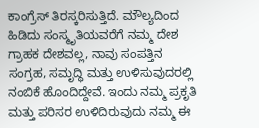ಕಾಂಗ್ರೆಸ್‌ ತಿರಸ್ಕರಿಸುತ್ತಿದೆ. ಮೌಲ್ಯದಿಂದ ಹಿಡಿದು ಸಂಸ್ಮೃತಿಯವರೆಗೆ ನಮ್ಮ ದೇಶ ಗ್ರಾಹಕ ದೇಶವಲ್ಲ, ನಾವು ಸಂಪತ್ತಿನ ಸಂಗ್ರಹ, ಸಮೃದ್ಧಿ ಮತ್ತು ಉಳಿಸುವುದರಲ್ಲಿ ನಂಬಿಕೆ ಹೊಂದಿದ್ದೇವೆ. ಇಂದು ನಮ್ಮ ಪ್ರಕೃತಿ ಮತ್ತು ಪರಿಸರ ಉಳಿದಿರುವುದು ನಮ್ಮ ಈ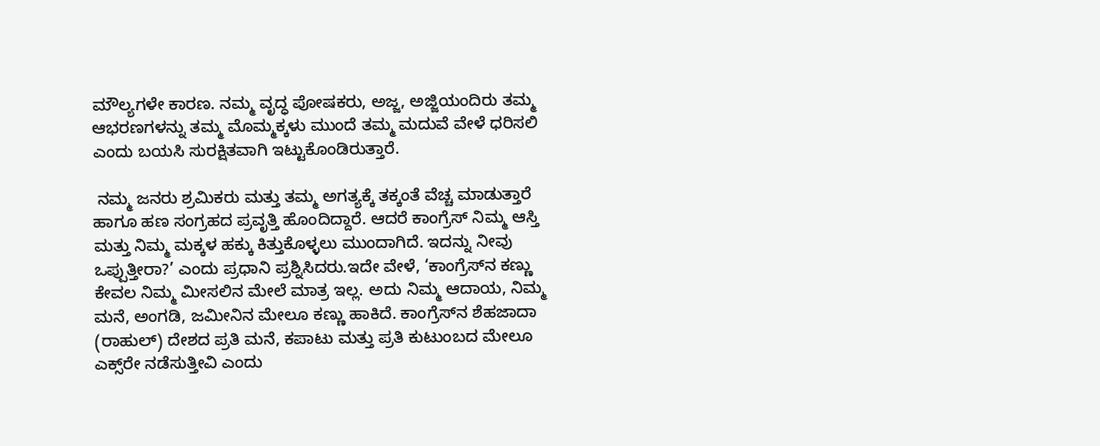ಮೌಲ್ಯಗಳೇ ಕಾರಣ. ನಮ್ಮ ವೃದ್ಧ ಪೋಷಕರು, ಅಜ್ಜ, ಅಜ್ಜಿಯಂದಿರು ತಮ್ಮ ಆಭರಣಗಳನ್ನು ತಮ್ಮ ಮೊಮ್ಮಕ್ಕಳು ಮುಂದೆ ತಮ್ಮ ಮದುವೆ ವೇಳೆ ಧರಿಸಲಿ ಎಂದು ಬಯಸಿ ಸುರಕ್ಷಿತವಾಗಿ ಇಟ್ಟುಕೊಂಡಿರುತ್ತಾರೆ.

 ನಮ್ಮ ಜನರು ಶ್ರಮಿಕರು ಮತ್ತು ತಮ್ಮ ಅಗತ್ಯಕ್ಕೆ ತಕ್ಕಂತೆ ವೆಚ್ಚ ಮಾಡುತ್ತಾರೆ ಹಾಗೂ ಹಣ ಸಂಗ್ರಹದ ಪ್ರವೃತ್ತಿ ಹೊಂದಿದ್ದಾರೆ. ಆದರೆ ಕಾಂಗ್ರೆಸ್‌ ನಿಮ್ಮ ಆಸ್ತಿ ಮತ್ತು ನಿಮ್ಮ ಮಕ್ಕಳ ಹಕ್ಕು ಕಿತ್ತುಕೊಳ್ಳಲು ಮುಂದಾಗಿದೆ. ಇದನ್ನು ನೀವು ಒಪ್ಪುತ್ತೀರಾ?’ ಎಂದು ಪ್ರಧಾನಿ ಪ್ರಶ್ನಿಸಿದರು.ಇದೇ ವೇಳೆ, ‘ಕಾಂಗ್ರೆಸ್‌ನ ಕಣ್ಣು ಕೇವಲ ನಿಮ್ಮ ಮೀಸಲಿನ ಮೇಲೆ ಮಾತ್ರ ಇಲ್ಲ. ಅದು ನಿಮ್ಮ ಆದಾಯ, ನಿಮ್ಮ ಮನೆ, ಅಂಗಡಿ, ಜಮೀನಿನ ಮೇಲೂ ಕಣ್ಣು ಹಾಕಿದೆ. ಕಾಂಗ್ರೆಸ್‌ನ ಶೆಹಜಾದಾ (ರಾಹುಲ್‌) ದೇಶದ ಪ್ರತಿ ಮನೆ, ಕಪಾಟು ಮತ್ತು ಪ್ರತಿ ಕುಟುಂಬದ ಮೇಲೂ ಎಕ್ಸ್‌ರೇ ನಡೆಸುತ್ತೀವಿ ಎಂದು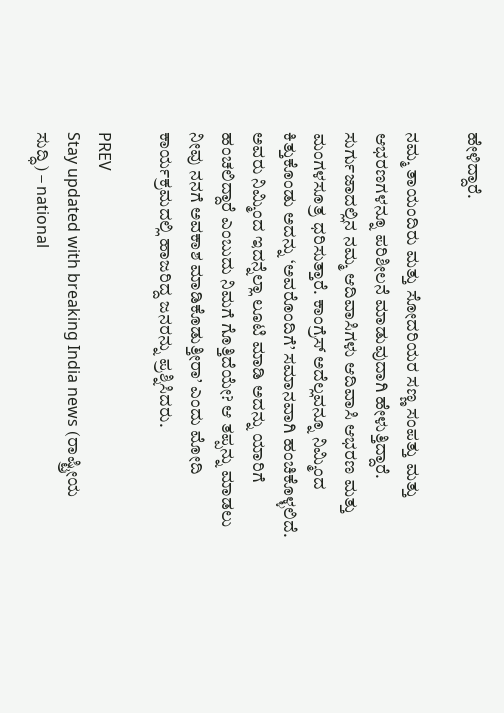ಹೇಳಿದ್ದಾರೆ.

ನಮ್ಮ ತಾಯಂದಿರು ಮತ್ತು ಸೋದರಿಯರ ಸಣ್ಣ ಸಂಪತ್ತು ಮತ್ತು ಆಭರಣಗಳನ್ನೂ ಪರಿಶೀಲನೆ ಮಾಡುವುದಾಗಿ ಹೇಳುತ್ತಿದ್ದಾರೆ. ಸುರ್ಗುಜಾದಲ್ಲಿನ ನಮ್ಮ ಆದಿವಾಸಿಗಳು ಆದಿವಾಸಿ ಆಭರಣ ಮತ್ತು ಮಂಗಳಸೂತ್ರ ಧರಿಸುತ್ತಾರೆ. ಕಾಂಗ್ರೆಸ್‌ ಅದೆಲ್ಲವನ್ನೂ ನಿಮ್ಮಿಂದ ಕಿತ್ತುಕೊಂಡು ಅದನ್ನು ‘ಅವರೊಂದಿಗೆ’ ಸಮಾನವಾಗಿ ಹಂಚಿಕೊಳ್ಳಲಿದೆ. ಅವರು ನಿಮ್ಮಿಂದ ಇದನ್ನೆಲ್ಲಾ ಲೂಟಿ ಮಾಡಿ ಅದನ್ನು ಯಾರಿಗೆ ಹಂಚಲಿದ್ದಾರೆ ಎಂಬುದು ನಿಮಗೆ ಗೊತ್ತಿದೆಯೇ? ಆ ತಪ್ಪನ್ನು ಮಾಡಲು ನೀವು ನನಗೆ ಅವಕಾಶ ಮಾಡಿಕೊಡುತ್ತೀರಾ’ ಎಂದು ಮೋದಿ ಕಾರ್ಯಕ್ರಮದಲ್ಲಿ ಹಾಜರಿದ್ದ ಜನರನ್ನು ಪ್ರಶ್ನಿಸಿದರು.

PREV
Stay updated with breaking India news (ರಾಷ್ಟ್ರೀಯ ಸುದ್ಧಿ) – national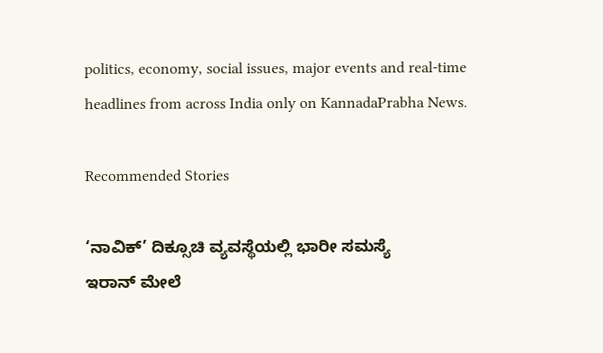politics, economy, social issues, major events and real‑time headlines from across India only on KannadaPrabha News.

Recommended Stories

‘ನಾವಿಕ್‌’ ದಿಕ್ಸೂಚಿ ವ್ಯವಸ್ಥೆಯಲ್ಲಿ ಭಾರೀ ಸಮಸ್ಯೆ
ಇರಾನ್‌ ಮೇಲೆ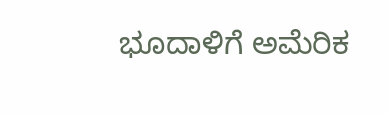ಭೂದಾಳಿಗೆ ಅಮೆರಿಕ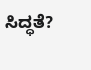ಸಿದ್ಧತೆ?